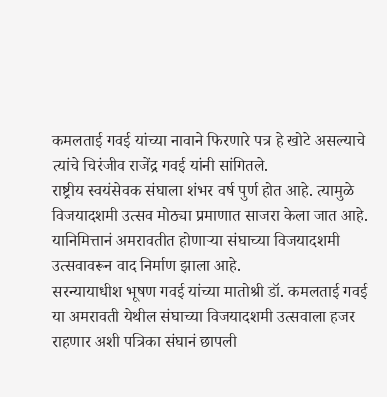कमलताई गवई यांच्या नावाने फिरणारे पत्र हे खोटे असल्याचे त्यांचे चिरंजीव राजेंद्र गवई यांनी सांगितले.
राष्ट्रीय स्वयंसेवक संघाला शंभर वर्ष पुर्ण होत आहे. त्यामुळे विजयादशमी उत्सव मोठ्या प्रमाणात साजरा केला जात आहे. यानिमित्तानं अमरावतीत होणाऱ्या संघाच्या विजयादशमी उत्सवावरून वाद निर्माण झाला आहे.
सरन्यायाधीश भूषण गवई यांच्या मातोश्री डॉ. कमलताई गवई या अमरावती येथील संघाच्या विजयादशमी उत्सवाला हजर राहणार अशी पत्रिका संघानं छापली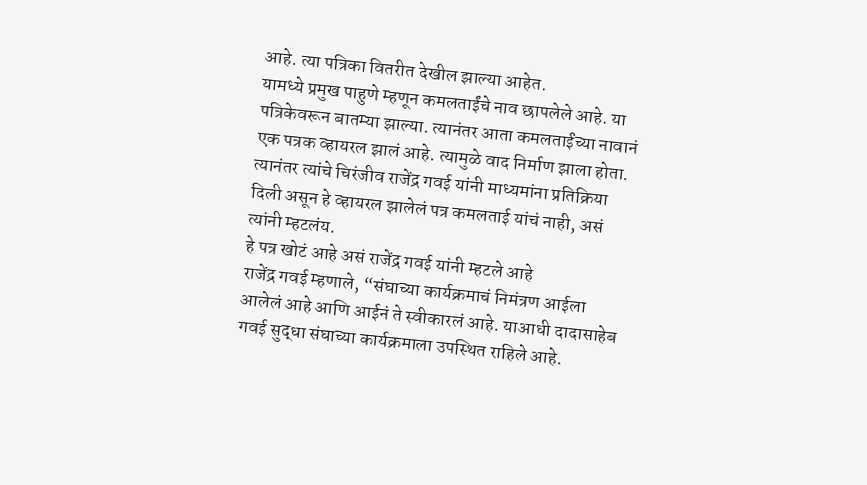आहे. त्या पत्रिका वितरीत देखील झाल्या आहेत.
यामध्ये प्रमुख पाहुणे म्हणून कमलताईंचे नाव छापलेले आहे. या पत्रिकेवरून बातम्या झाल्या. त्यानंतर आता कमलताईंच्या नावानं एक पत्रक व्हायरल झालं आहे. त्यामुळे वाद निर्माण झाला होता.
त्यानंतर त्यांचे चिरंजीव राजेंद्र गवई यांनी माध्यमांना प्रतिक्रिया दिली असून हे व्हायरल झालेलं पत्र कमलताई यांचं नाही, असं त्यांनी म्हटलंय.
हे पत्र खोटं आहे असं राजेंद्र गवई यांनी म्हटले आहे
राजेंद्र गवई म्हणाले, “संघाच्या कार्यक्रमाचं निमंत्रण आईला आलेलं आहे आणि आईनं ते स्वीकारलं आहे. याआधी दादासाहेब गवई सुद्धा संघाच्या कार्यक्रमाला उपस्थित राहिले आहे.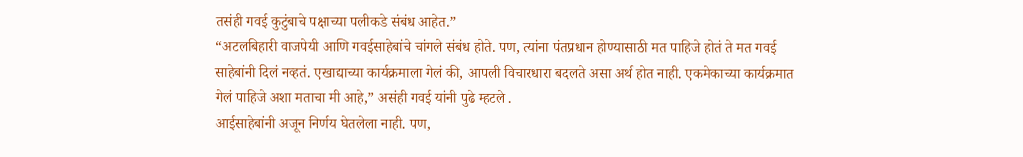तसंही गवई कुटुंबाचे पक्षाच्या पलीकडे संबंध आहेत.”
“अटलबिहारी वाजपेयी आणि गवईसाहेबांचे चांगले संबंध होते. पण, त्यांना पंतप्रधान होण्यासाठी मत पाहिजे होतं ते मत गवई साहेबांनी दिलं नव्हतं. एखाद्याच्या कार्यक्रमाला गेलं की, आपली विचारधारा बदलते असा अर्थ होत नाही. एकमेकाच्या कार्यक्रमात गेलं पाहिजे अशा मताचा मी आहे,” असंही गवई यांनी पुढे म्हटले .
आईसाहेबांनी अजून निर्णय घेतलेला नाही. पण,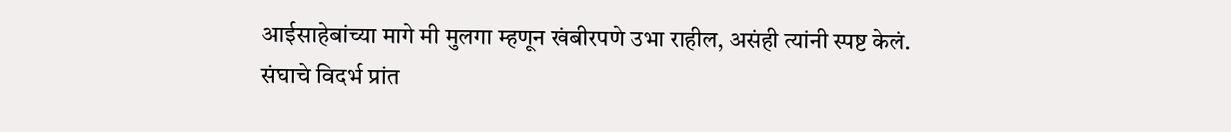आईसाहेबांच्या मागे मी मुलगा म्हणून खंबीरपणे उभा राहील, असंही त्यांनी स्पष्ट केलं.
संघाचे विदर्भ प्रांत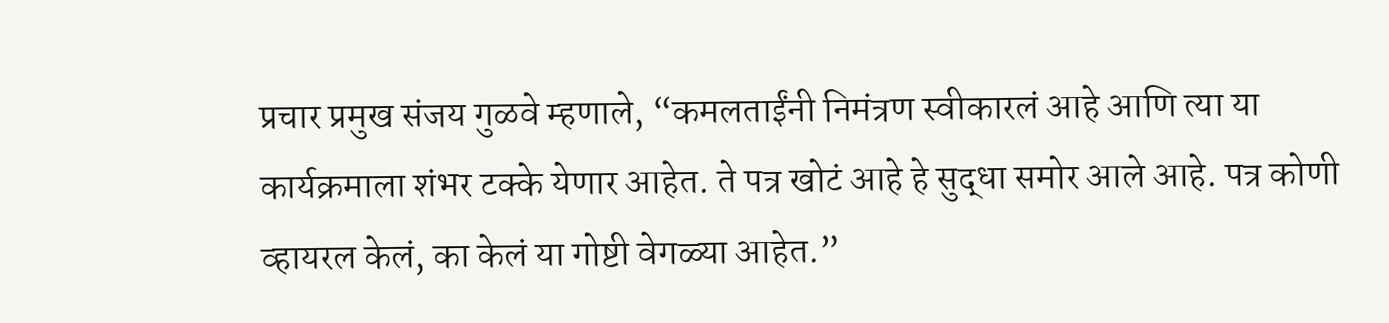प्रचार प्रमुख संजय गुळवे म्हणाले, “कमलताईंनी निमंत्रण स्वीकारलं आहे आणि त्या या कार्यक्रमाला शंभर टक्के येणार आहेत. ते पत्र खोटं आहे हे सुद्धा समोर आले आहे. पत्र कोणी व्हायरल केलं, का केलं या गोष्टी वेगळ्या आहेत.”